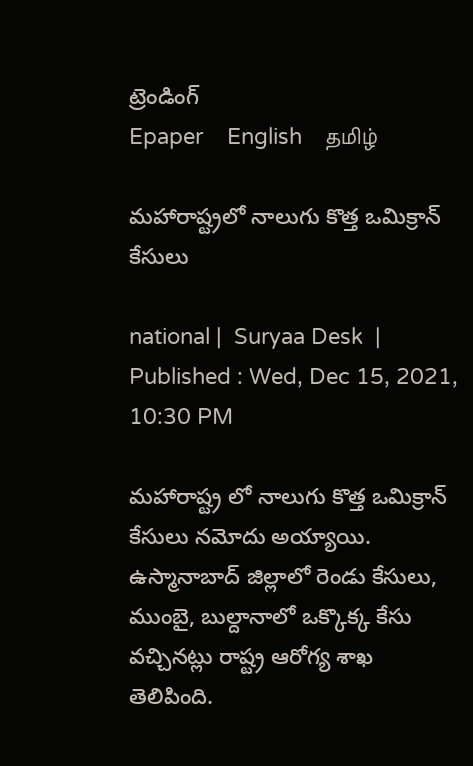ట్రెండింగ్
Epaper    English    தமிழ்

మహారాష్ట్రలో నాలుగు కొత్త ఒమిక్రాన్ కేసులు

national |  Suryaa Desk  | Published : Wed, Dec 15, 2021, 10:30 PM

మహారాష్ట్ర లో నాలుగు కొత్త ఒమిక్రాన్‌ కేసులు నమోదు అయ్యాయి. ఉస్మానాబాద్ జిల్లాలో రెండు కేసులు, ముంబై, బుల్దానాలో ఒక్కొక్క కేసు వచ్చినట్లు రాష్ట్ర ఆరోగ్య శాఖ తెలిపింది.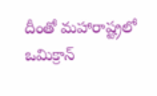దీంతో మహారాష్ట్రలో ఒమిక్రాన్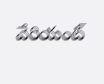వేరియంట్‌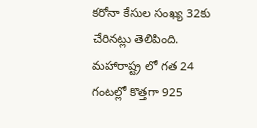కరోనా కేసుల సంఖ్య 32కు చేరినట్లు తెలిపింది.  మహారాష్ట్ర లో గత 24 గంటల్లో కొత్తగా 925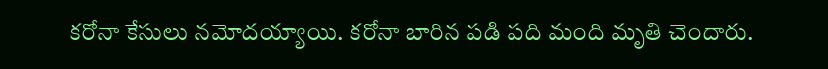కరోనా కేసులు నమోదయ్యాయి. కరోనా బారిన పడి పది మంది మృతి చెందారు.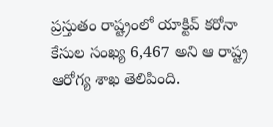ప్రస్తుతం రాష్ట్రంలో యాక్టివ్‌ కరోనా కేసుల సంఖ్య 6,467 అని ఆ రాష్ట్ర ఆరోగ్య శాఖ తెలిపింది.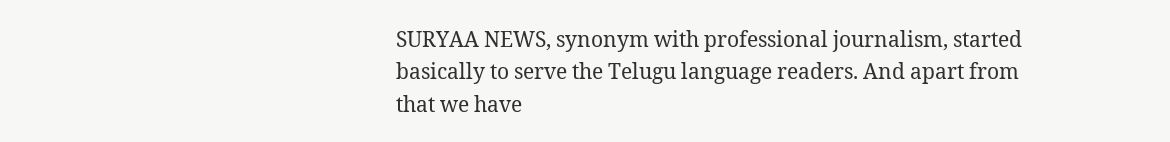SURYAA NEWS, synonym with professional journalism, started basically to serve the Telugu language readers. And apart from that we have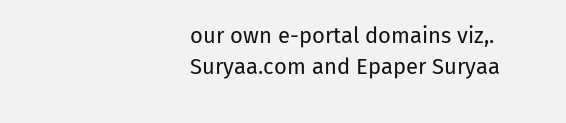our own e-portal domains viz,. Suryaa.com and Epaper Suryaa